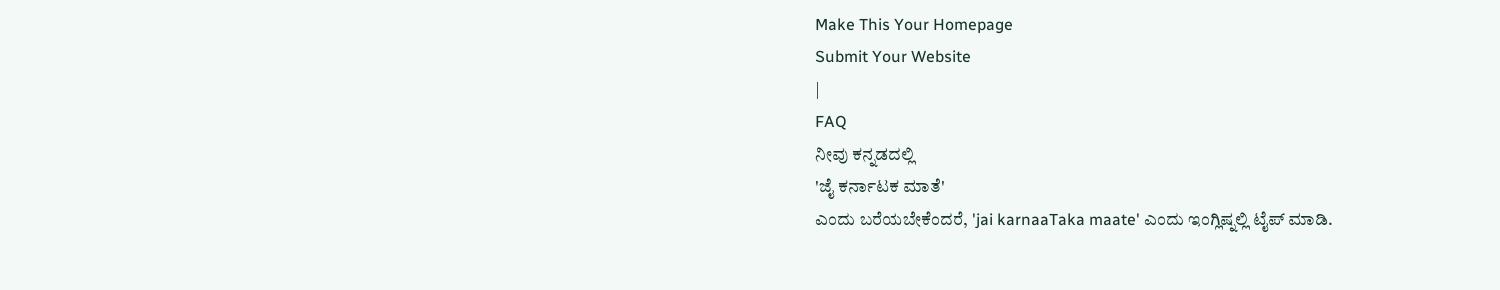Make This Your Homepage
Submit Your Website
|
FAQ
ನೀವು ಕನ್ನಡದಲ್ಲಿ
'ಜೈ ಕರ್ನಾಟಕ ಮಾತೆ'
ಎಂದು ಬರೆಯಬೇಕೆಂದರೆ, 'jai karnaaTaka maate' ಎಂದು ಇಂಗ್ಲಿಷ್ನಲ್ಲಿ ಟೈಪ್ ಮಾಡಿ.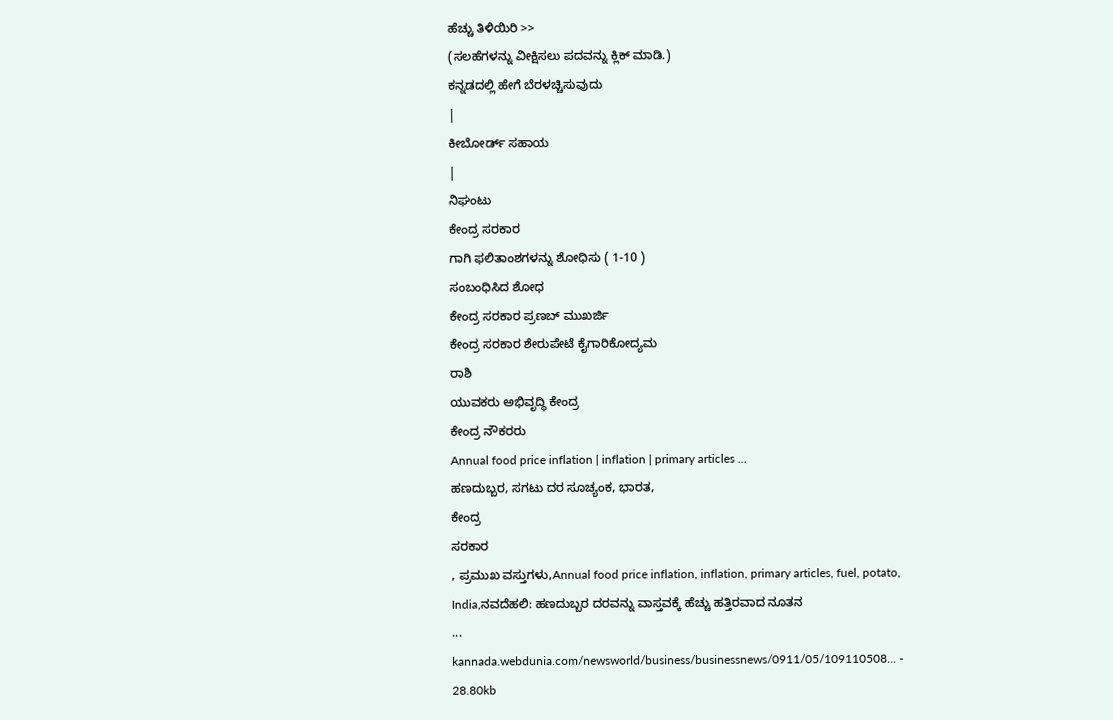ಹೆಚ್ಚು ತಿಳಿಯಿರಿ >>
(ಸಲಹೆಗಳನ್ನು ವೀಕ್ಷಿಸಲು ಪದವನ್ನು ಕ್ಲಿಕ್ ಮಾಡಿ.)
ಕನ್ನಡದಲ್ಲಿ ಹೇಗೆ ಬೆರಳಚ್ಚಿಸುವುದು
|
ಕೀಬೋರ್ಡ್ ಸಹಾಯ
|
ನಿಘಂಟು
ಕೇಂದ್ರ ಸರಕಾರ
ಗಾಗಿ ಫಲಿತಾಂಶಗಳನ್ನು ಶೋಧಿಸು ( 1-10 )
ಸಂಬಂಧಿಸಿದ ಶೋಧ
ಕೇಂದ್ರ ಸರಕಾರ ಪ್ರಣಬ್ ಮುಖರ್ಜಿ
ಕೇಂದ್ರ ಸರಕಾರ ಶೇರುಪೇಟೆ ಕೈಗಾರಿಕೋದ್ಯಮ
ರಾಶಿ
ಯುವಕರು ಅಭಿವೃದ್ಧಿ ಕೇಂದ್ರ
ಕೇಂದ್ರ ನೌಕರರು
Annual food price inflation | inflation | primary articles ...
ಹಣದುಬ್ಬರ, ಸಗಟು ದರ ಸೂಚ್ಯಂಕ, ಭಾರತ,
ಕೇಂದ್ರ
ಸರಕಾರ
, ಪ್ರಮುಖ ವಸ್ತುಗಳು,Annual food price inflation, inflation, primary articles, fuel, potato, India,ನವದೆಹಲಿ: ಹಣದುಬ್ಬರ ದರವನ್ನು ವಾಸ್ತವಕ್ಕೆ ಹೆಚ್ಚು ಹತ್ತಿರವಾದ ನೂತನ
...
kannada.webdunia.com/newsworld/business/businessnews/0911/05/109110508... - 28.80kb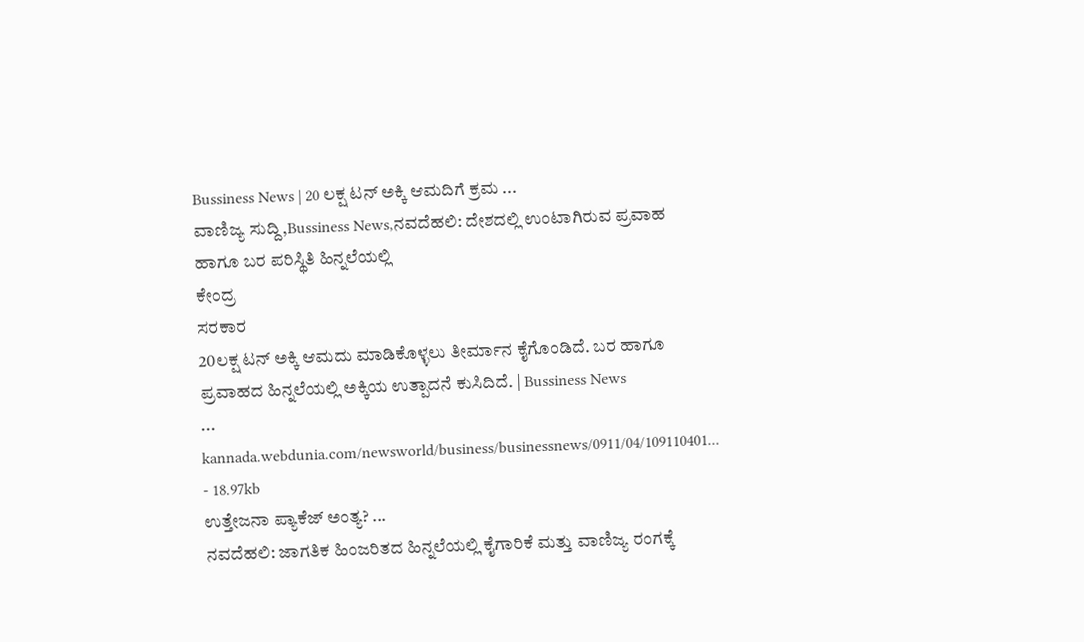Bussiness News | 20 ಲಕ್ಷ ಟನ್ ಅಕ್ಕಿ ಆಮದಿಗೆ ಕ್ರಮ ...
ವಾಣಿಜ್ಯ ಸುದ್ದಿ,Bussiness News,ನವದೆಹಲಿ: ದೇಶದಲ್ಲಿ ಉಂಟಾಗಿರುವ ಪ್ರವಾಹ ಹಾಗೂ ಬರ ಪರಿಸ್ಥಿತಿ ಹಿನ್ನಲೆಯಲ್ಲಿ
ಕೇಂದ್ರ
ಸರಕಾರ
20ಲಕ್ಷ ಟನ್ ಅಕ್ಕಿ ಆಮದು ಮಾಡಿಕೊಳ್ಳಲು ತೀರ್ಮಾನ ಕೈಗೊಂಡಿದೆ. ಬರ ಹಾಗೂ ಪ್ರವಾಹದ ಹಿನ್ನಲೆಯಲ್ಲಿ ಅಕ್ಕಿಯ ಉತ್ಪಾದನೆ ಕುಸಿದಿದೆ. | Bussiness News
...
kannada.webdunia.com/newsworld/business/businessnews/0911/04/109110401... - 18.97kb
ಉತ್ತೇಜನಾ ಪ್ಯಾಕೆಜ್ ಅಂತ್ಯ? ...
ನವದೆಹಲಿ: ಜಾಗತಿಕ ಹಿಂಜರಿತದ ಹಿನ್ನಲೆಯಲ್ಲಿ ಕೈಗಾರಿಕೆ ಮತ್ತು ವಾಣಿಜ್ಯ ರಂಗಕ್ಕೆ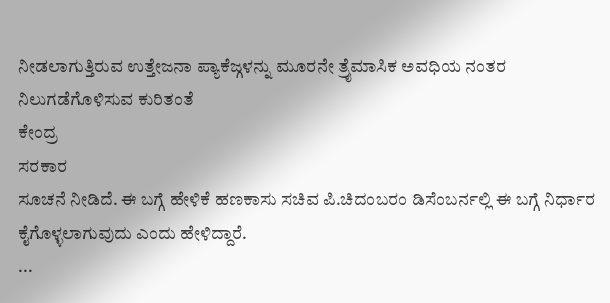ನೀಡಲಾಗುತ್ತಿರುವ ಉತ್ತೇಜನಾ ಪ್ಯಾಕೆಜ್ಗಳನ್ನು ಮೂರನೇ ತ್ರೈಮಾಸಿಕ ಅವಧಿಯ ನಂತರ ನಿಲುಗಡೆಗೊಳಿಸುವ ಕುರಿತಂತೆ
ಕೇಂದ್ರ
ಸರಕಾರ
ಸೂಚನೆ ನೀಡಿದೆ. ಈ ಬಗ್ಗೆ ಹೇಳಿಕೆ ಹಣಕಾಸು ಸಚಿವ ಪಿ.ಚಿದಂಬರಂ ಡಿಸೆಂಬರ್ನಲ್ಲಿ ಈ ಬಗ್ಗೆ ನಿರ್ಧಾರ ಕೈಗೊಳ್ಳಲಾಗುವುದು ಎಂದು ಹೇಳಿದ್ದಾರೆ.
...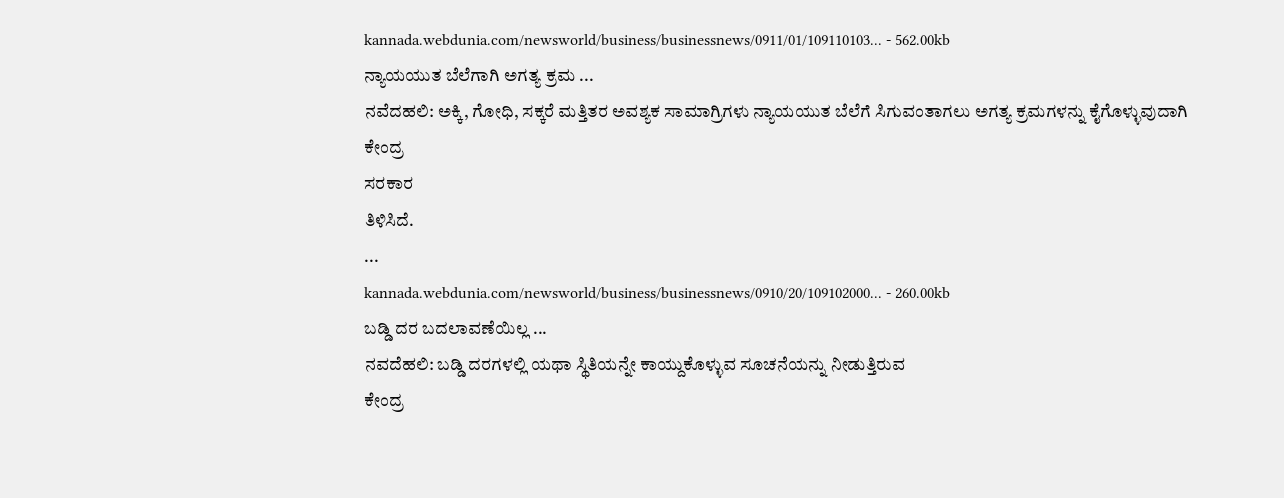kannada.webdunia.com/newsworld/business/businessnews/0911/01/109110103... - 562.00kb
ನ್ಯಾಯಯುತ ಬೆಲೆಗಾಗಿ ಅಗತ್ಯ ಕ್ರಮ ...
ನವೆದಹಲಿ: ಅಕ್ಕಿ, ಗೋಧಿ, ಸಕ್ಕರೆ ಮತ್ತಿತರ ಅವಶ್ಯಕ ಸಾಮಾಗ್ರಿಗಳು ನ್ಯಾಯಯುತ ಬೆಲೆಗೆ ಸಿಗುವಂತಾಗಲು ಅಗತ್ಯ ಕ್ರಮಗಳನ್ನು ಕೈಗೊಳ್ಳುವುದಾಗಿ
ಕೇಂದ್ರ
ಸರಕಾರ
ತಿಳಿಸಿದೆ.
...
kannada.webdunia.com/newsworld/business/businessnews/0910/20/109102000... - 260.00kb
ಬಡ್ಡಿ ದರ ಬದಲಾವಣೆಯಿಲ್ಲ ...
ನವದೆಹಲಿ: ಬಡ್ಡಿ ದರಗಳಲ್ಲಿ ಯಥಾ ಸ್ಥಿತಿಯನ್ನೇ ಕಾಯ್ದುಕೊಳ್ಳುವ ಸೂಚನೆಯನ್ನು ನೀಡುತ್ತಿರುವ
ಕೇಂದ್ರ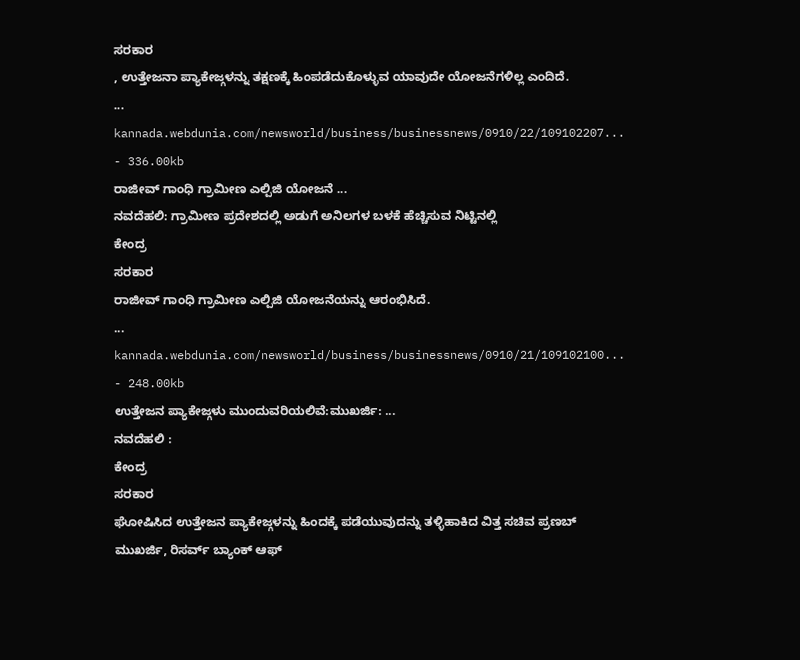ಸರಕಾರ
, ಉತ್ತೇಜನಾ ಪ್ಯಾಕೇಜ್ಗಳನ್ನು ತಕ್ಷಣಕ್ಕೆ ಹಿಂಪಡೆದುಕೊಳ್ಳುವ ಯಾವುದೇ ಯೋಜನೆಗಳಿಲ್ಲ ಎಂದಿದೆ.
...
kannada.webdunia.com/newsworld/business/businessnews/0910/22/109102207... - 336.00kb
ರಾಜೀವ್ ಗಾಂಧಿ ಗ್ರಾಮೀಣ ಎಲ್ಪಿಜಿ ಯೋಜನೆ ...
ನವದೆಹಲಿ: ಗ್ರಾಮೀಣ ಪ್ರದೇಶದಲ್ಲಿ ಅಡುಗೆ ಅನಿಲಗಳ ಬಳಕೆ ಹೆಚ್ಚಿಸುವ ನಿಟ್ಟಿನಲ್ಲಿ
ಕೇಂದ್ರ
ಸರಕಾರ
ರಾಜೀವ್ ಗಾಂಧಿ ಗ್ರಾಮೀಣ ಎಲ್ಪಿಜಿ ಯೋಜನೆಯನ್ನು ಆರಂಭಿಸಿದೆ.
...
kannada.webdunia.com/newsworld/business/businessnews/0910/21/109102100... - 248.00kb
ಉತ್ತೇಜನ ಪ್ಯಾಕೇಜ್ಗಳು ಮುಂದುವರಿಯಲಿವೆ:ಮುಖರ್ಜಿ: ...
ನವದೆಹಲಿ :
ಕೇಂದ್ರ
ಸರಕಾರ
ಘೋಷಿಸಿದ ಉತ್ತೇಜನ ಪ್ಯಾಕೇಜ್ಗಳನ್ನು ಹಿಂದಕ್ಕೆ ಪಡೆಯುವುದನ್ನು ತಳ್ಳಿಹಾಕಿದ ವಿತ್ತ ಸಚಿವ ಪ್ರಣಬ್ ಮುಖರ್ಜಿ, ರಿಸರ್ವ್ ಬ್ಯಾಂಕ್ ಆಫ್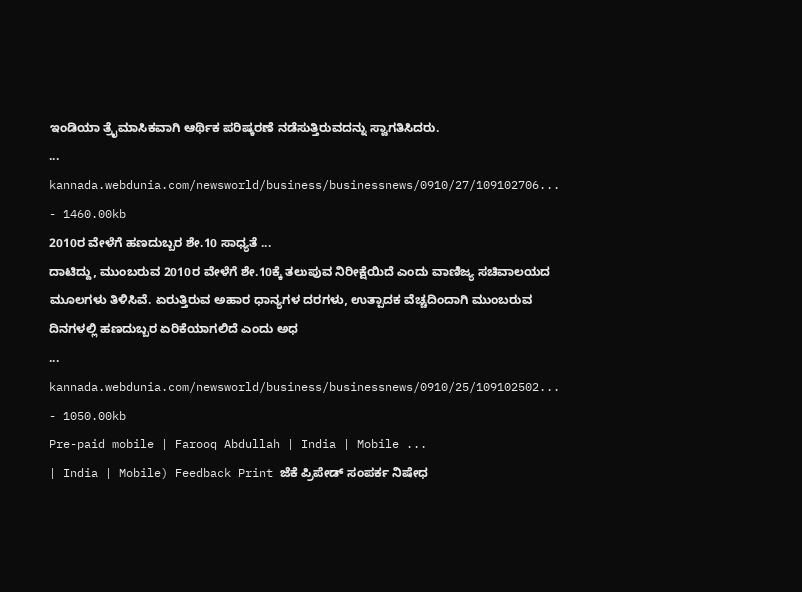ಇಂಡಿಯಾ ತ್ರೈಮಾಸಿಕವಾಗಿ ಆರ್ಥಿಕ ಪರಿಷ್ಕರಣೆ ನಡೆಸುತ್ತಿರುವದನ್ನು ಸ್ವಾಗತಿಸಿದರು.
...
kannada.webdunia.com/newsworld/business/businessnews/0910/27/109102706... - 1460.00kb
2010ರ ವೇಳೆಗೆ ಹಣದುಬ್ಬರ ಶೇ.10 ಸಾಧ್ಯತೆ ...
ದಾಟಿದ್ದು, ಮುಂಬರುವ 2010ರ ವೇಳೆಗೆ ಶೇ.10ಕ್ಕೆ ತಲುಪುವ ನಿರೀಕ್ಷೆಯಿದೆ ಎಂದು ವಾಣಿಜ್ಯ ಸಚಿವಾಲಯದ ಮೂಲಗಳು ತಿಳಿಸಿವೆ. ಏರುತ್ತಿರುವ ಅಹಾರ ಧಾನ್ಯಗಳ ದರಗಳು, ಉತ್ಪಾದಕ ವೆಚ್ಚದಿಂದಾಗಿ ಮುಂಬರುವ ದಿನಗಳಲ್ಲಿ ಹಣದುಬ್ಬರ ಏರಿಕೆಯಾಗಲಿದೆ ಎಂದು ಅಧ
...
kannada.webdunia.com/newsworld/business/businessnews/0910/25/109102502... - 1050.00kb
Pre-paid mobile | Farooq Abdullah | India | Mobile ...
| India | Mobile) Feedback Print ಜೆಕೆ ಪ್ರಿಪೇಡ್ ಸಂಪರ್ಕ ನಿಷೇಧ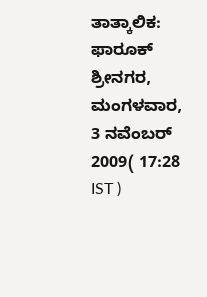ತಾತ್ಕಾಲಿಕ: ಫಾರೂಕ್ ಶ್ರೀನಗರ, ಮಂಗಳವಾರ, 3 ನವೆಂಬರ್ 2009( 17:28 IST )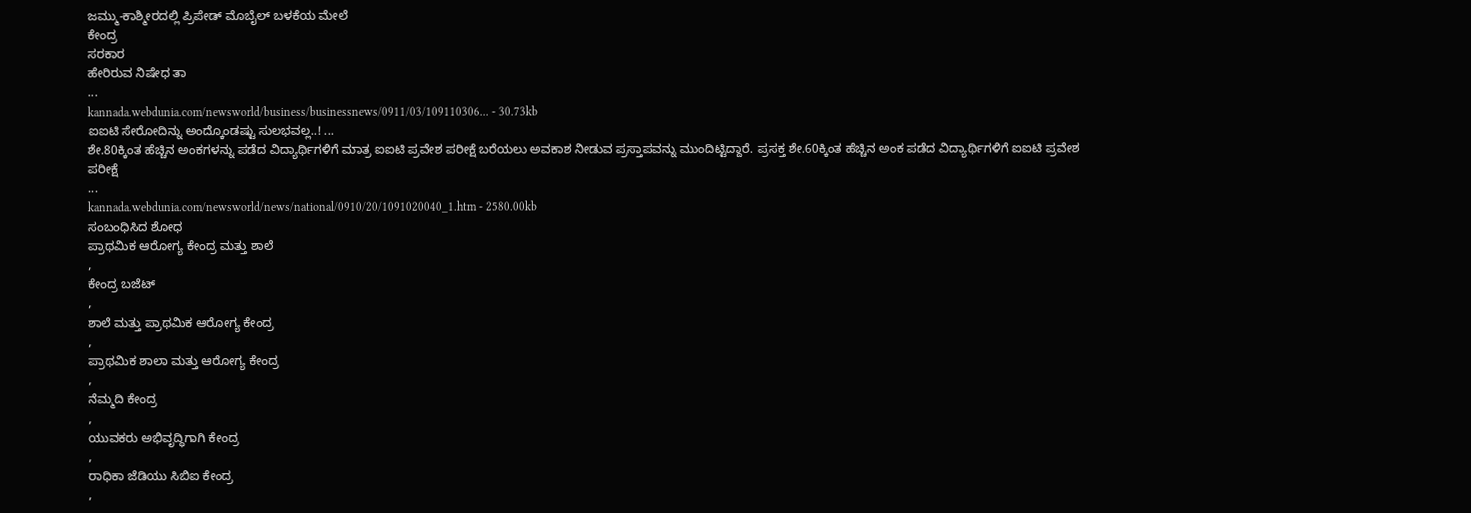ಜಮ್ಮು-ಕಾಶ್ಮೀರದಲ್ಲಿ ಪ್ರಿಪೇಡ್ ಮೊಬೈಲ್ ಬಳಕೆಯ ಮೇಲೆ
ಕೇಂದ್ರ
ಸರಕಾರ
ಹೇರಿರುವ ನಿಷೇಧ ತಾ
...
kannada.webdunia.com/newsworld/business/businessnews/0911/03/109110306... - 30.73kb
ಐಐಟಿ ಸೇರೋದಿನ್ನು ಅಂದ್ಕೊಂಡಷ್ಟು ಸುಲಭವಲ್ಲ..! ...
ಶೇ.80ಕ್ಕಿಂತ ಹೆಚ್ಚಿನ ಅಂಕಗಳನ್ನು ಪಡೆದ ವಿದ್ಯಾರ್ಥಿಗಳಿಗೆ ಮಾತ್ರ ಐಐಟಿ ಪ್ರವೇಶ ಪರೀಕ್ಷೆ ಬರೆಯಲು ಅವಕಾಶ ನೀಡುವ ಪ್ರಸ್ತಾಪವನ್ನು ಮುಂದಿಟ್ಟಿದ್ದಾರೆ. ಪ್ರಸಕ್ತ ಶೇ.60ಕ್ಕಿಂತ ಹೆಚ್ಚಿನ ಅಂಕ ಪಡೆದ ವಿದ್ಯಾರ್ಥಿಗಳಿಗೆ ಐಐಟಿ ಪ್ರವೇಶ ಪರೀಕ್ಷೆ
...
kannada.webdunia.com/newsworld/news/national/0910/20/1091020040_1.htm - 2580.00kb
ಸಂಬಂಧಿಸಿದ ಶೋಧ
ಪ್ರಾಥಮಿಕ ಆರೋಗ್ಯ ಕೇಂದ್ರ ಮತ್ತು ಶಾಲೆ
,
ಕೇಂದ್ರ ಬಜೆಟ್
,
ಶಾಲೆ ಮತ್ತು ಪ್ರಾಥಮಿಕ ಆರೋಗ್ಯ ಕೇಂದ್ರ
,
ಪ್ರಾಥಮಿಕ ಶಾಲಾ ಮತ್ತು ಆರೋಗ್ಯ ಕೇಂದ್ರ
,
ನೆಮ್ಮದಿ ಕೇಂದ್ರ
,
ಯುವಕರು ಅಭಿವೃದ್ಧಿಗಾಗಿ ಕೇಂದ್ರ
,
ರಾಧಿಕಾ ಜೆಡಿಯು ಸಿಬಿಐ ಕೇಂದ್ರ
,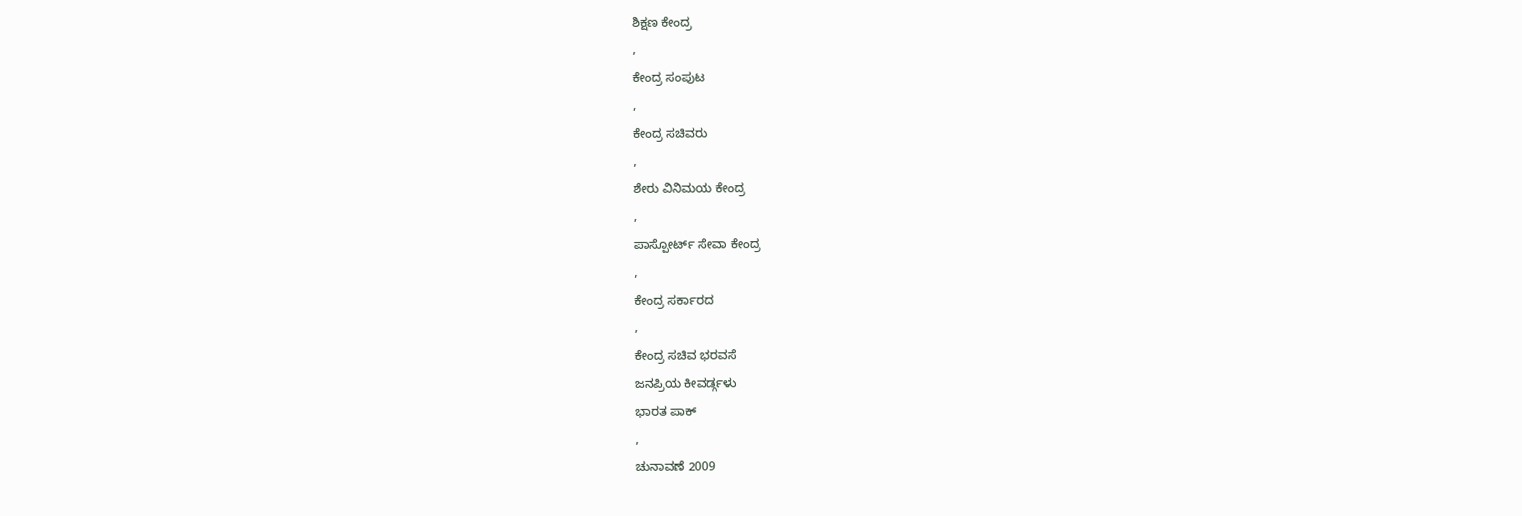ಶಿಕ್ಷಣ ಕೇಂದ್ರ
,
ಕೇಂದ್ರ ಸಂಪುಟ
,
ಕೇಂದ್ರ ಸಚಿವರು
,
ಶೇರು ವಿನಿಮಯ ಕೇಂದ್ರ
,
ಪಾಸ್ಪೋರ್ಟ್ ಸೇವಾ ಕೇಂದ್ರ
,
ಕೇಂದ್ರ ಸರ್ಕಾರದ
,
ಕೇಂದ್ರ ಸಚಿವ ಭರವಸೆ
ಜನಪ್ರಿಯ ಕೀವರ್ಡ್ಗಳು
ಭಾರತ ಪಾಕ್
,
ಚುನಾವಣೆ 2009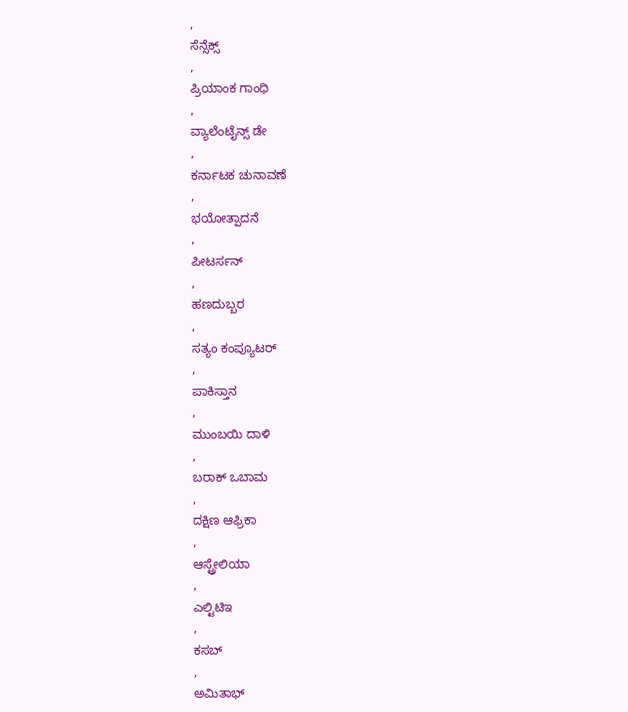,
ಸೆನ್ಸೆಕ್ಸ್
,
ಪ್ರಿಯಾಂಕ ಗಾಂಧಿ
,
ವ್ಯಾಲೆಂಟೈನ್ಸ್ ಡೇ
,
ಕರ್ನಾಟಕ ಚುನಾವಣೆ
,
ಭಯೋತ್ಪಾದನೆ
,
ಪೀಟರ್ಸನ್
,
ಹಣದುಬ್ಬರ
,
ಸತ್ಯಂ ಕಂಪ್ಯೂಟರ್
,
ಪಾಕಿಸ್ತಾನ
,
ಮುಂಬಯಿ ದಾಳಿ
,
ಬರಾಕ್ ಒಬಾಮ
,
ದಕ್ಷಿಣ ಆಫ್ರಿಕಾ
,
ಆಸ್ಟ್ರೇಲಿಯಾ
,
ಎಲ್ಟಿಟಿಇ
,
ಕಸಬ್
,
ಅಮಿತಾಭ್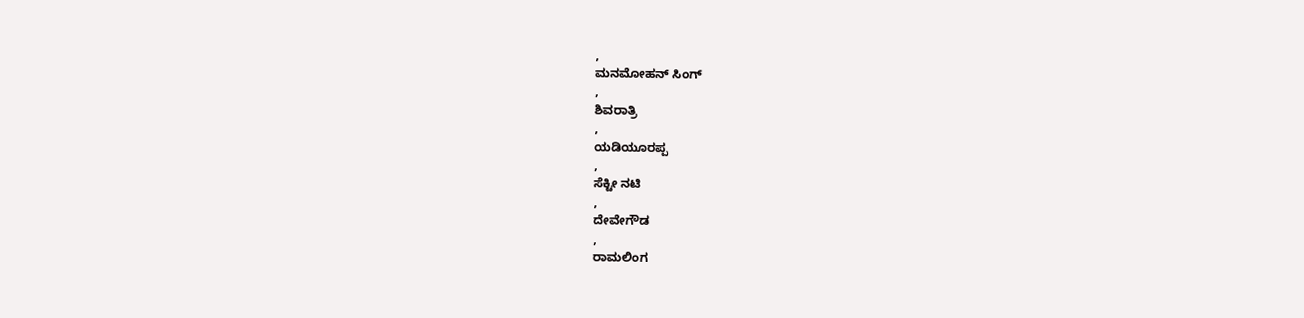,
ಮನಮೋಹನ್ ಸಿಂಗ್
,
ಶಿವರಾತ್ರಿ
,
ಯಡಿಯೂರಪ್ಪ
,
ಸೆಕ್ಟೀ ನಟಿ
,
ದೇವೇಗೌಡ
,
ರಾಮಲಿಂಗ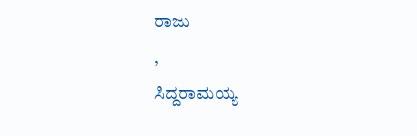ರಾಜು
,
ಸಿದ್ದರಾಮಯ್ಯ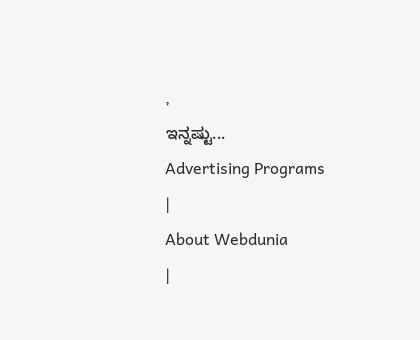,
ಇನ್ನಷ್ಟು...
Advertising Programs
|
About Webdunia
|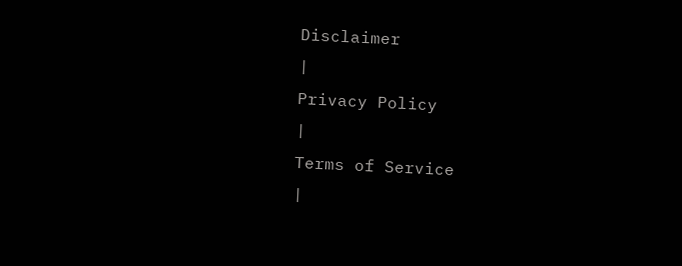Disclaimer
|
Privacy Policy
|
Terms of Service
|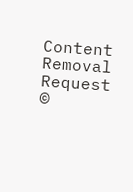Content Removal Request
©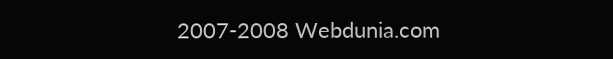2007-2008 Webdunia.com